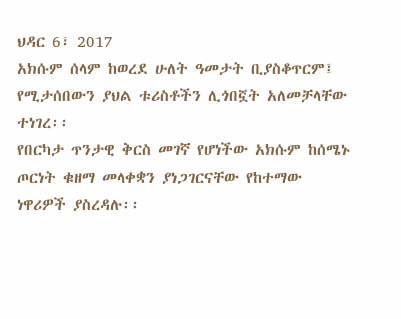ህዳር 6፣ 2017
አክሱም ሰላም ከወረደ ሁለት ዓመታት ቢያስቆጥርም፤ የሚታሰበውን ያህል ቱሪስቶችን ሊጎበኟት አለመቻላቸው ተነገረ፡፡
የበርካታ ጥንታዊ ቅርስ መገኛ የሆነችው አክሱም ከሰሜኑ ጦርነት ቁዘማ መላቀቋን ያነጋገርናቸው የከተማው ነዋሪዎች ያስረዳሉ፡፡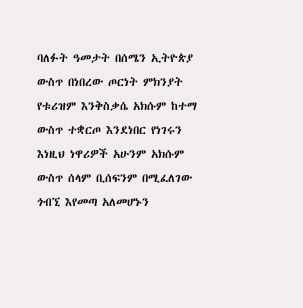ባለፉት ዓመታት በሰሜን ኢትዮጵያ ውስጥ በነበረው ጦርነት ምክንያት የቱሪዝም እንቅስቃሴ አክሱም ከተማ ውስጥ ተቋርጦ እንደነበር የነገሩን እነዚህ ነዋሪዎች አሁንም አክሱም ውስጥ ሰላም ቢሰፍንም በሚፈለገው ጎብኚ እየመጣ አለመሆኑን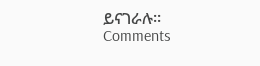ይናገራሉ፡፡
Comments